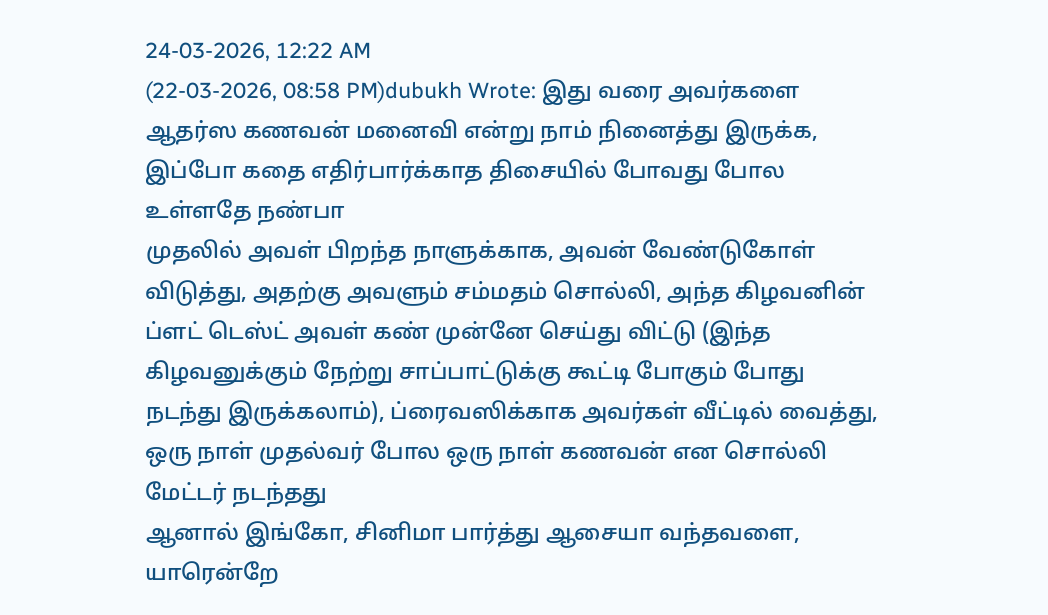24-03-2026, 12:22 AM
(22-03-2026, 08:58 PM)dubukh Wrote: இது வரை அவர்களை ஆதர்ஸ கணவன் மனைவி என்று நாம் நினைத்து இருக்க, இப்போ கதை எதிர்பார்க்காத திசையில் போவது போல உள்ளதே நண்பா
முதலில் அவள் பிறந்த நாளுக்காக, அவன் வேண்டுகோள் விடுத்து, அதற்கு அவளும் சம்மதம் சொல்லி, அந்த கிழவனின் ப்ளட் டெஸ்ட் அவள் கண் முன்னே செய்து விட்டு (இந்த கிழவனுக்கும் நேற்று சாப்பாட்டுக்கு கூட்டி போகும் போது நடந்து இருக்கலாம்), ப்ரைவஸிக்காக அவர்கள் வீட்டில் வைத்து, ஒரு நாள் முதல்வர் போல ஒரு நாள் கணவன் என சொல்லி மேட்டர் நடந்தது
ஆனால் இங்கோ, சினிமா பார்த்து ஆசையா வந்தவளை, யாரென்றே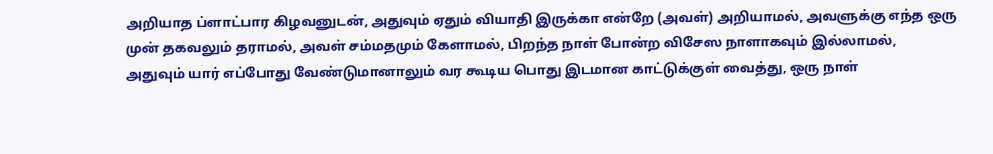அறியாத ப்ளாட்பார கிழவனுடன், அதுவும் ஏதும் வியாதி இருக்கா என்றே (அவள்) அறியாமல், அவளுக்கு எந்த ஒரு முன் தகவலும் தராமல், அவள் சம்மதமும் கேளாமல், பிறந்த நாள் போன்ற விசேஸ நாளாகவும் இல்லாமல், அதுவும் யார் எப்போது வேண்டுமானாலும் வர கூடிய பொது இடமான காட்டுக்குள் வைத்து, ஒரு நாள்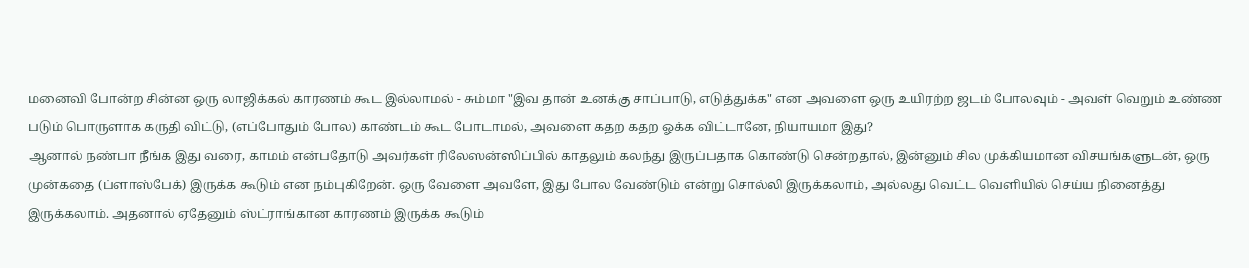மனைவி போன்ற சின்ன ஒரு லாஜிக்கல் காரணம் கூட இல்லாமல் - சும்மா "இவ தான் உனக்கு சாப்பாடு, எடுத்துக்க" என அவளை ஒரு உயிரற்ற ஜடம் போலவும் - அவள் வெறும் உண்ண படும் பொருளாக கருதி விட்டு, (எப்போதும் போல) காண்டம் கூட போடாமல், அவளை கதற கதற ஓக்க விட்டானே, நியாயமா இது?
ஆனால் நண்பா நீங்க இது வரை, காமம் என்பதோடு அவர்கள் ரிலேஸன்ஸிப்பில் காதலும் கலந்து இருப்பதாக கொண்டு சென்றதால், இன்னும் சில முக்கியமான விசயங்களுடன், ஒரு முன்கதை (ப்ளாஸ்பேக்) இருக்க கூடும் என நம்புகிறேன். ஒரு வேளை அவளே, இது போல வேண்டும் என்று சொல்லி இருக்கலாம், அல்லது வெட்ட வெளியில் செய்ய நினைத்து இருக்கலாம். அதனால் ஏதேனும் ஸ்ட்ராங்கான காரணம் இருக்க கூடும்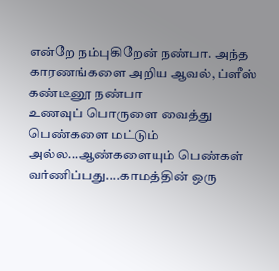என்றே நம்புகிறேன் நண்பா. அந்த காரணங்களை அறிய ஆவல், ப்ளீஸ் கண்டீனூ நண்பா
உணவுப் பொருளை வைத்து பெண்களை மட்டும் அல்ல...ஆண்களையும் பெண்கள் வர்ணிப்பது....காமத்தின் ஒரு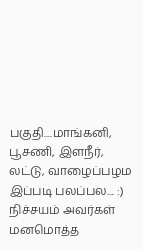பகுதி....மாங்கனி, பூசணி, இளநீர், லட்டு, வாழைப்பழம இப்படி பலப்பல.... :) நிச்சயம் அவர்கள் மனமொத்த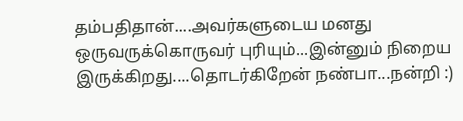தம்பதிதான்....அவர்களுடைய மனது ஒருவருக்கொருவர் புரியும்...இன்னும் நிறைய இருக்கிறது....தொடர்கிறேன் நண்பா...நன்றி :)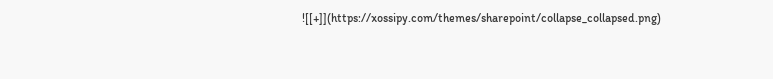![[+]](https://xossipy.com/themes/sharepoint/collapse_collapsed.png)